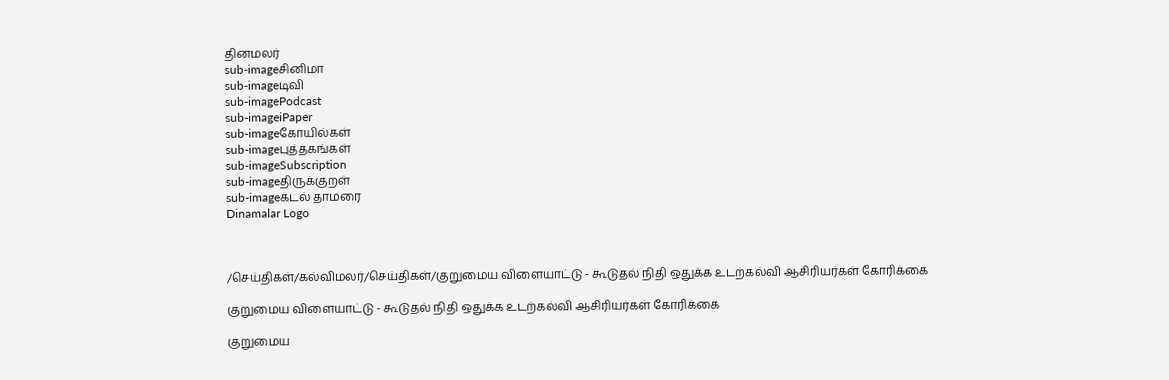தினமலர்
sub-imageசினிமா
sub-imageடிவி
sub-imagePodcast
sub-imageiPaper
sub-imageகோயில்கள்
sub-imageபுத்தகங்கள்
sub-imageSubscription
sub-imageதிருக்குறள்
sub-imageகடல் தாமரை
Dinamalar Logo



/செய்திகள்/கல்விமலர்/செய்திகள்/குறுமைய விளையாட்டு - கூடுதல் நிதி ஒதுக்க உடற்கல்வி ஆசிரியர்கள் கோரிக்கை

குறுமைய விளையாட்டு - கூடுதல் நிதி ஒதுக்க உடற்கல்வி ஆசிரியர்கள் கோரிக்கை

குறுமைய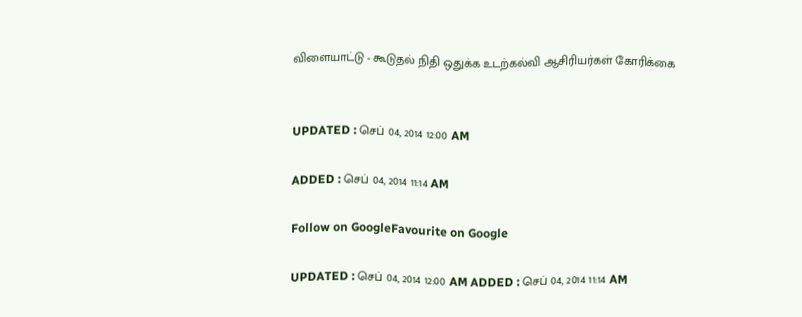விளையாட்டு - கூடுதல் நிதி ஒதுக்க உடற்கல்வி ஆசிரியர்கள் கோரிக்கை


UPDATED : செப் 04, 2014 12:00 AM

ADDED : செப் 04, 2014 11:14 AM

Follow on GoogleFavourite on Google

UPDATED : செப் 04, 2014 12:00 AM ADDED : செப் 04, 2014 11:14 AM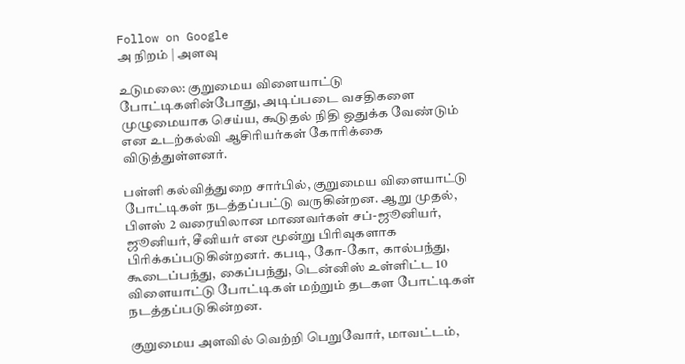Follow on Google
அ நிறம் | அளவு

உடுமலை: குறுமைய விளையாட்டு போட்டிகளின்போது, அடிப்படை வசதிகளை முழுமையாக செய்ய, கூடுதல் நிதி ஒதுக்க வேண்டும்
என உடற்கல்வி ஆசிரியர்கள் கோரிக்கை விடுத்துள்ளனர்.

பள்ளி கல்வித்துறை சார்பில், குறுமைய விளையாட்டு போட்டிகள் நடத்தப்பட்டு வருகின்றன. ஆறு முதல், பிளஸ் 2 வரையிலான மாணவர்கள் சப்-ஜூனியர், ஜூனியர், சீனியர் என மூன்று பிரிவுகளாக பிரிக்கப்படுகின்றனர். கபடி, கோ-கோ, கால்பந்து, கூடைப்பந்து, கைப்பந்து, டென்னிஸ் உள்ளிட்ட 10 விளையாட்டு போட்டிகள் மற்றும் தடகள போட்டிகள் நடத்தப்படுகின்றன.

குறுமைய அளவில் வெற்றி பெறுவோர், மாவட்டம்,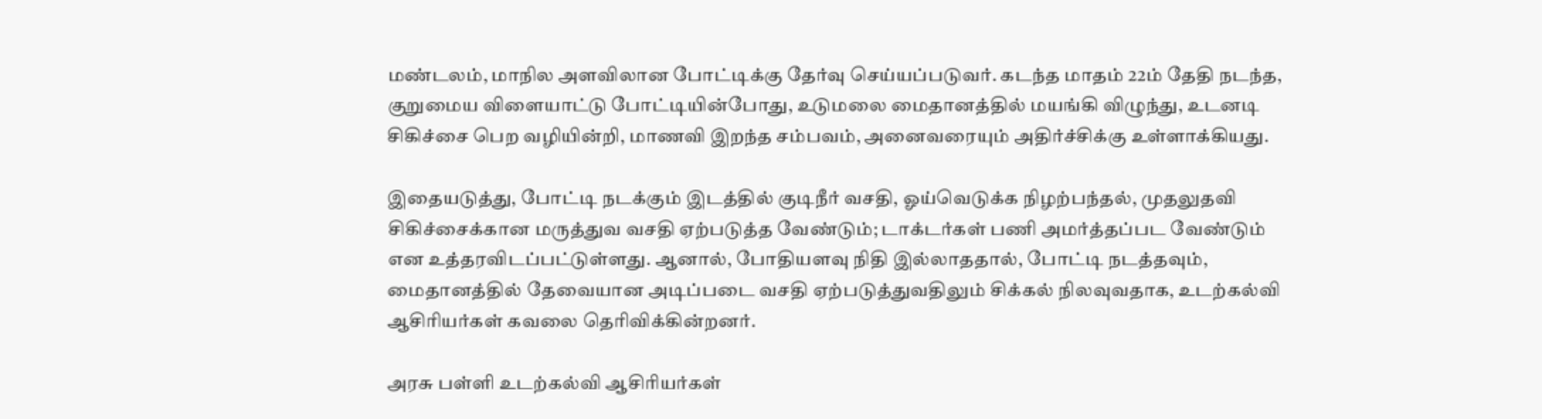மண்டலம், மாநில அளவிலான போட்டிக்கு தேர்வு செய்யப்படுவர். கடந்த மாதம் 22ம் தேதி நடந்த, குறுமைய விளையாட்டு போட்டியின்போது, உடுமலை மைதானத்தில் மயங்கி விழுந்து, உடனடி சிகிச்சை பெற வழியின்றி, மாணவி இறந்த சம்பவம், அனைவரையும் அதிர்ச்சிக்கு உள்ளாக்கியது.

இதையடுத்து, போட்டி நடக்கும் இடத்தில் குடிநீர் வசதி, ஓய்வெடுக்க நிழற்பந்தல், முதலுதவி சிகிச்சைக்கான மருத்துவ வசதி ஏற்படுத்த வேண்டும்; டாக்டர்கள் பணி அமர்த்தப்பட வேண்டும் என உத்தரவிடப்பட்டுள்ளது. ஆனால், போதியளவு நிதி இல்லாததால், போட்டி நடத்தவும், மைதானத்தில் தேவையான அடிப்படை வசதி ஏற்படுத்துவதிலும் சிக்கல் நிலவுவதாக, உடற்கல்வி ஆசிரியர்கள் கவலை தெரிவிக்கின்றனர்.

அரசு பள்ளி உடற்கல்வி ஆசிரியர்கள்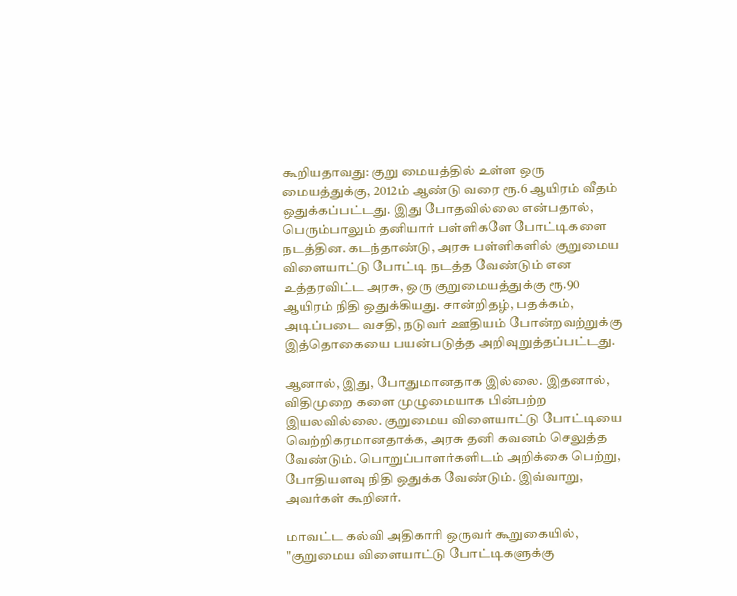கூறியதாவது: குறு மையத்தில் உள்ள ஒரு மையத்துக்கு, 2012ம் ஆண்டு வரை ரூ.6 ஆயிரம் வீதம் ஒதுக்கப்பட்டது. இது போதவில்லை என்பதால், பெரும்பாலும் தனியார் பள்ளிகளே போட்டிகளை நடத்தின. கடந்தாண்டு, அரசு பள்ளிகளில் குறுமைய விளையாட்டு போட்டி நடத்த வேண்டும் என உத்தரவிட்ட அரசு, ஒரு குறுமையத்துக்கு ரூ.90 ஆயிரம் நிதி ஒதுக்கியது. சான்றிதழ், பதக்கம், அடிப்படை வசதி, நடுவர் ஊதியம் போன்றவற்றுக்கு இத்தொகையை பயன்படுத்த அறிவுறுத்தப்பட்டது.

ஆனால், இது, போதுமானதாக இல்லை. இதனால், விதிமுறை களை முழுமையாக பின்பற்ற இயலவில்லை. குறுமைய விளையாட்டு போட்டியை வெற்றிகரமானதாக்க, அரசு தனி கவனம் செலுத்த வேண்டும். பொறுப்பாளர்களிடம் அறிக்கை பெற்று, போதியளவு நிதி ஒதுக்க வேண்டும். இவ்வாறு, அவர்கள் கூறினர்.

மாவட்ட கல்வி அதிகாரி ஒருவர் கூறுகையில், "குறுமைய விளையாட்டு போட்டிகளுக்கு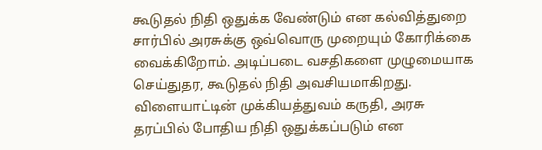கூடுதல் நிதி ஒதுக்க வேண்டும் என கல்வித்துறை சார்பில் அரசுக்கு ஒவ்வொரு முறையும் கோரிக்கை வைக்கிறோம். அடிப்படை வசதிகளை முழுமையாக செய்துதர, கூடுதல் நிதி அவசியமாகிறது. விளையாட்டின் முக்கியத்துவம் கருதி, அரசு தரப்பில் போதிய நிதி ஒதுக்கப்படும் என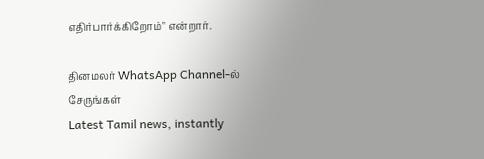எதிர்பார்க்கிறோம்" என்றார்.

தினமலர் WhatsApp Channel-ல் சேருங்கள்
Latest Tamil news, instantly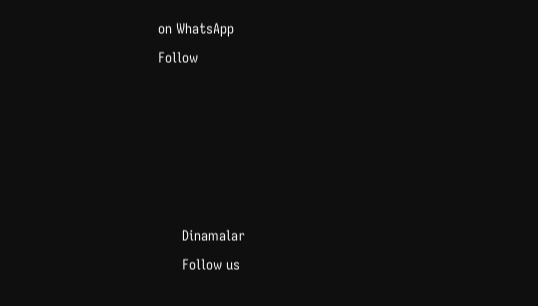on WhatsApp
Follow





      Dinamalar
      Follow us